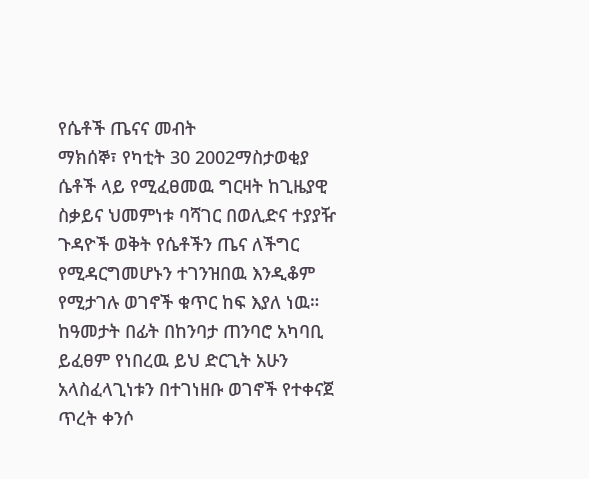የሴቶች ጤናና መብት
ማክሰኞ፣ የካቲት 30 2002ማስታወቂያ
ሴቶች ላይ የሚፈፀመዉ ግርዛት ከጊዜያዊ ስቃይና ህመምነቱ ባሻገር በወሊድና ተያያዥ ጉዳዮች ወቅት የሴቶችን ጤና ለችግር የሚዳርግመሆኑን ተገንዝበዉ እንዲቆም የሚታገሉ ወገኖች ቁጥር ከፍ እያለ ነዉ። ከዓመታት በፊት በከንባታ ጠንባሮ አካባቢ ይፈፀም የነበረዉ ይህ ድርጊት አሁን አላስፈላጊነቱን በተገነዘቡ ወገኖች የተቀናጀ ጥረት ቀንሶ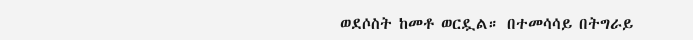ወደሶስት ከመቶ ወርዷል። በተመሳሳይ በትግራይ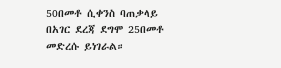50በመቶ ሲቀንስ ባጠቃላይ በአገር ደረጃ ደግሞ 25በመቶ መድረሱ ይነገራል።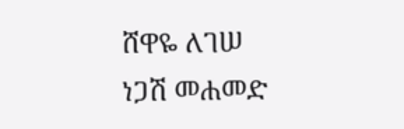ሸዋዬ ለገሠ
ነጋሽ መሐመድ